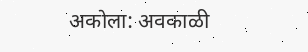अकोला: अवकाळी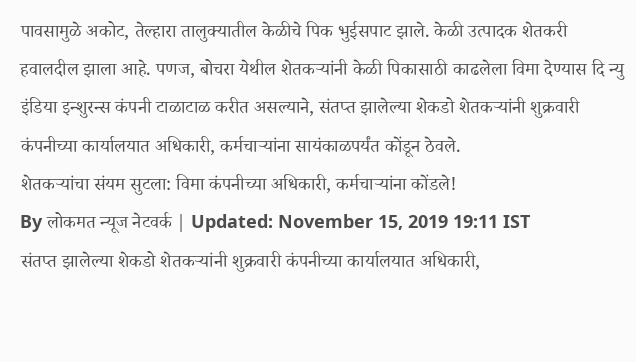पावसामुळे अकोट, तेल्हारा तालुक्यातील केळीचे पिक भुईसपाट झाले. केळी उत्पादक शेतकरी हवालदील झाला आहे. पणज, बोचरा येथील शेतकऱ्यांनी केळी पिकासाठी काढलेला विमा देण्यास दि न्यु इंडिया इन्शुरन्स कंपनी टाळाटाळ करीत असल्याने, संतप्त झालेल्या शेकडो शेतकऱ्यांनी शुक्रवारी कंपनीच्या कार्यालयात अधिकारी, कर्मचाऱ्यांना सायंकाळपर्यंत कोंडून ठेवले.
शेतकऱ्यांचा संयम सुटला: विमा कंपनीच्या अधिकारी, कर्मचाऱ्यांना कोंडले!
By लोकमत न्यूज नेटवर्क | Updated: November 15, 2019 19:11 IST
संतप्त झालेल्या शेकडो शेतकऱ्यांनी शुक्रवारी कंपनीच्या कार्यालयात अधिकारी,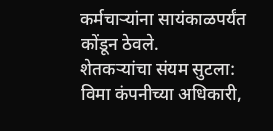कर्मचाऱ्यांना सायंकाळपर्यंत कोंडून ठेवले.
शेतकऱ्यांचा संयम सुटला: विमा कंपनीच्या अधिकारी,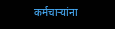कर्मचाऱ्यांना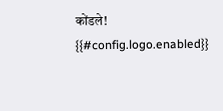कोंडले!
{{#config.logo.enabled}}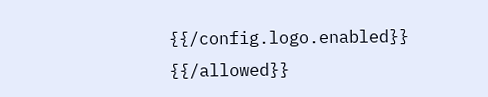{{/config.logo.enabled}}
{{/allowed}}